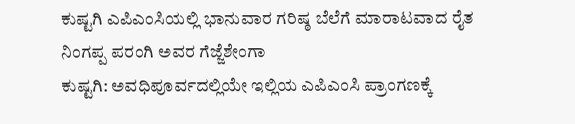ಕುಷ್ಟಗಿ ಎಪಿಎಂಸಿಯಲ್ಲಿ ಭಾನುವಾರ ಗರಿಷ್ಠ ಬೆಲೆಗೆ ಮಾರಾಟವಾದ ರೈತ ನಿಂಗಪ್ಪ ಪರಂಗಿ ಅವರ ಗೆಜ್ಜೆಶೇಂಗಾ
ಕುಷ್ಟಗಿ: ಅವಧಿಪೂರ್ವದಲ್ಲಿಯೇ ಇಲ್ಲಿಯ ಎಪಿಎಂಸಿ ಪ್ರಾಂಗಣಕ್ಕೆ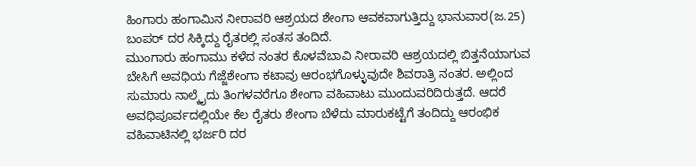ಹಿಂಗಾರು ಹಂಗಾಮಿನ ನೀರಾವರಿ ಆಶ್ರಯದ ಶೇಂಗಾ ಆವಕವಾಗುತ್ತಿದ್ದು ಭಾನುವಾರ(ಜ.25) ಬಂಪರ್ ದರ ಸಿಕ್ಕಿದ್ದು ರೈತರಲ್ಲಿ ಸಂತಸ ತಂದಿದೆ.
ಮುಂಗಾರು ಹಂಗಾಮು ಕಳೆದ ನಂತರ ಕೊಳವೆಬಾವಿ ನೀರಾವರಿ ಆಶ್ರಯದಲ್ಲಿ ಬಿತ್ತನೆಯಾಗುವ ಬೇಸಿಗೆ ಅವಧಿಯ ಗೆಜ್ಜೆಶೇಂಗಾ ಕಟಾವು ಆರಂಭಗೊಳ್ಳುವುದೇ ಶಿವರಾತ್ರಿ ನಂತರ. ಅಲ್ಲಿಂದ ಸುಮಾರು ನಾಲ್ಕೈದು ತಿಂಗಳವರೆಗೂ ಶೇಂಗಾ ವಹಿವಾಟು ಮುಂದುವರಿದಿರುತ್ತದೆ. ಆದರೆ ಅವಧಿಪೂರ್ವದಲ್ಲಿಯೇ ಕೆಲ ರೈತರು ಶೇಂಗಾ ಬೆಳೆದು ಮಾರುಕಟ್ಟೆಗೆ ತಂದಿದ್ದು ಆರಂಭಿಕ ವಹಿವಾಟಿನಲ್ಲಿ ಭರ್ಜರಿ ದರ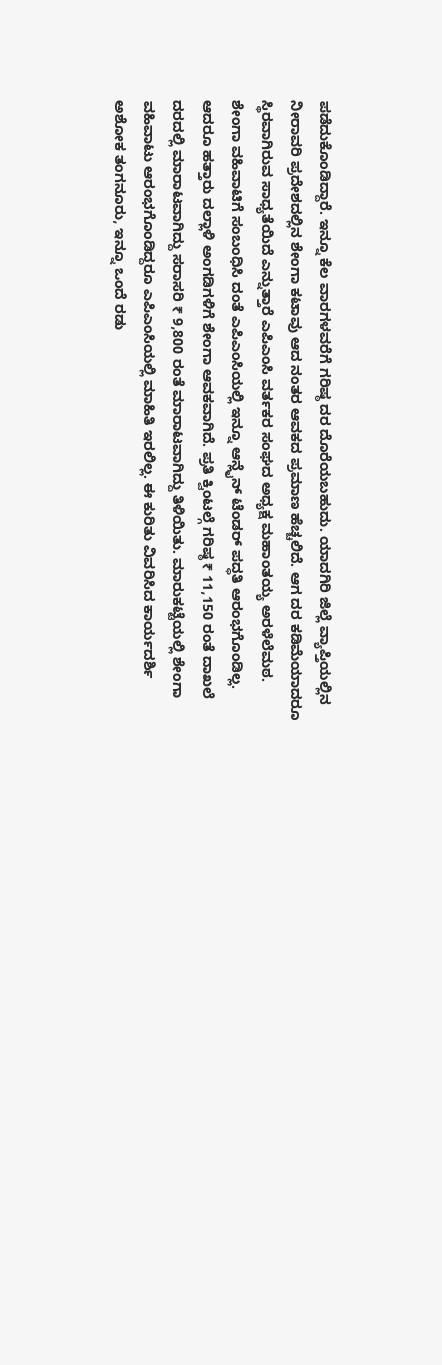ಪಡೆದುಕೊಂಡಿದ್ದಾರೆ. ಇನ್ನೂ ಕೆಲ ವಾರಗಳವರೆಗೆ ಗರಿಷ್ಠ ದರ ದೊರೆಯಬಹುದು. ಯಾದಗಿರಿ ಜಿಲ್ಲೆ ವ್ಯಾಪ್ತಿಯಲ್ಲಿನ ನೀರಾವರಿ ಪ್ರದೇಶದಲ್ಲಿನ ಶೇಂಗಾ ಕಟಾವು ಆದ ನಂತರ ಆವಕದ ಪ್ರಮಾಣ ಹೆಚ್ಚಲಿದೆ. ಆಗ ದರ ಕಡಿಮೆಯಾದರೂ ಸ್ಥಿರವಾಗಿರುವ ಸಾಧ್ಯತೆಯಿದೆ ಎನ್ನುತ್ತಾರೆ ಎಪಿಎಂಸಿ ವರ್ತಕರ ಸಂಘದ ಅಧ್ಯಕ್ಷ ಮಹಾಂತಯ್ಯ ಅರಳೆಲೆಮಠ.
ಶೇಂಗಾ ವಹಿವಾಟಿಗೆ ಸಂಬಂಧಿಸಿ ದಂತೆ ಎಪಿಎಂಸಿಯಲ್ಲಿ ಇನ್ನೂ ಆನ್ಲೈನ್ ಟೆಂಡರ್ ಪದ್ಧತಿ ಆರಂಭಗೊಂಡಿಲ್ಲ. ಆದರೂ ಹತ್ತಾರು ದಲ್ಲಾಳಿ ಅಂಗಡಿಗಳಿಗೆ ಶೇಂಗಾ ಆವಕವಾಗಿದೆ. ಪ್ರತಿ ಕ್ವಿಂಟಲ್ಗೆ ಗರಿಷ್ಠ ₹ 11,150 ರಂತೆ ದಾಖಲೆ ದರದಲ್ಲಿ ಮಾರಾಟವಾಗಿದ್ದು ಸರಾಸರಿ ₹ 9,800 ರಂತೆ ಮಾರಾಟವಾಗಿದ್ದು ತಿಳಿಯಿತು. ಮಾರುಕಟ್ಟೆಯಲ್ಲಿ ಶೇಂಗಾ ವಹಿವಾಟು ಆರಂಭಗೊಂಡಿದ್ದರೂ ಎಪಿಎಂಸಿಯಲ್ಲಿ ಮಾಹಿತಿ ಇರಲಿಲ್ಲ. ಈ ಕುರಿತು ವಿವರಿಸಿದ ಕಾರ್ಯದರ್ಶಿ ಅಶೋಕ ತಂಗನೂರು, ಇನ್ನೂ ಒಂದೆ ರಡು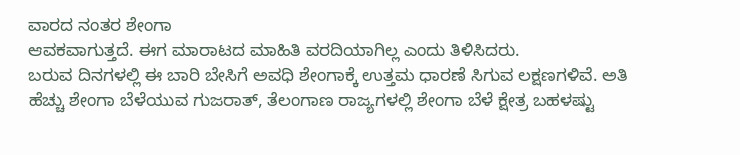ವಾರದ ನಂತರ ಶೇಂಗಾ
ಆವಕವಾಗುತ್ತದೆ. ಈಗ ಮಾರಾಟದ ಮಾಹಿತಿ ವರದಿಯಾಗಿಲ್ಲ ಎಂದು ತಿಳಿಸಿದರು.
ಬರುವ ದಿನಗಳಲ್ಲಿ ಈ ಬಾರಿ ಬೇಸಿಗೆ ಅವಧಿ ಶೇಂಗಾಕ್ಕೆ ಉತ್ತಮ ಧಾರಣೆ ಸಿಗುವ ಲಕ್ಷಣಗಳಿವೆ. ಅತಿ ಹೆಚ್ಚು ಶೇಂಗಾ ಬೆಳೆಯುವ ಗುಜರಾತ್, ತೆಲಂಗಾಣ ರಾಜ್ಯಗಳಲ್ಲಿ ಶೇಂಗಾ ಬೆಳೆ ಕ್ಷೇತ್ರ ಬಹಳಷ್ಟು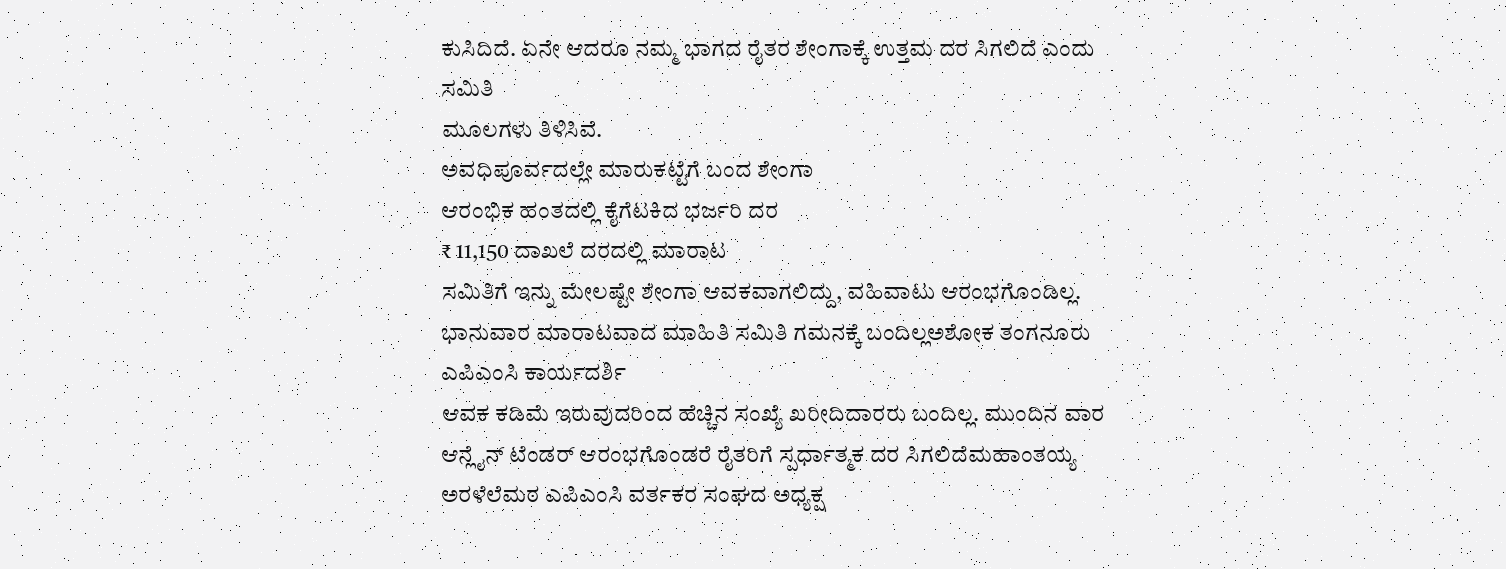ಕುಸಿದಿದೆ. ಏನೇ ಆದರೂ ನಮ್ಮ ಭಾಗದ ರೈತರ ಶೇಂಗಾಕ್ಕೆ ಉತ್ತಮ ದರ ಸಿಗಲಿದೆ ಎಂದು ಸಮಿತಿ
ಮೂಲಗಳು ತಿಳಿಸಿವೆ.
ಅವಧಿಪೂರ್ವದಲ್ಲೇ ಮಾರುಕಟ್ಟೆಗೆ ಬಂದ ಶೇಂಗಾ
ಆರಂಭಿಕ ಹಂತದಲ್ಲಿ ಕೈಗೆಟಕಿದ ಭರ್ಜರಿ ದರ
₹ 11,150 ದಾಖಲೆ ದರದಲ್ಲಿ ಮಾರಾಟ
ಸಮಿತಿಗೆ ಇನ್ನು ಮೇಲಷ್ಟೇ ಶೇಂಗಾ ಆವಕವಾಗಲಿದ್ದು, ವಹಿವಾಟು ಆರಂಭಗೊಂಡಿಲ್ಲ. ಭಾನುವಾರ ಮಾರಾಟವಾದ ಮಾಹಿತಿ ಸಮಿತಿ ಗಮನಕ್ಕೆ ಬಂದಿಲ್ಲಅಶೋಕ ತಂಗನೂರು ಎಪಿಎಂಸಿ ಕಾರ್ಯದರ್ಶಿ
ಆವಕ ಕಡಿಮೆ ಇರುವುದರಿಂದ ಹೆಚ್ಚಿನ ಸಂಖ್ಯೆ ಖರೀದಿದಾರರು ಬಂದಿಲ್ಲ. ಮುಂದಿನ ವಾರ ಆನ್ಲೈನ್ ಟೆಂಡರ್ ಆರಂಭಗೊಂಡರೆ ರೈತರಿಗೆ ಸ್ಪರ್ಧಾತ್ಮಕ ದರ ಸಿಗಲಿದೆಮಹಾಂತಯ್ಯ ಅರಳೆಲೆಮಠ ಎಪಿಎಂಸಿ ವರ್ತಕರ ಸಂಘದ ಅಧ್ಯಕ್ಷ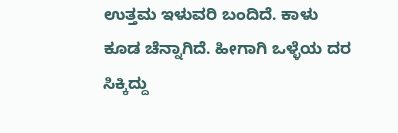ಉತ್ತಮ ಇಳುವರಿ ಬಂದಿದೆ. ಕಾಳು ಕೂಡ ಚೆನ್ನಾಗಿದೆ. ಹೀಗಾಗಿ ಒಳ್ಳೆಯ ದರ ಸಿಕ್ಕಿದ್ದು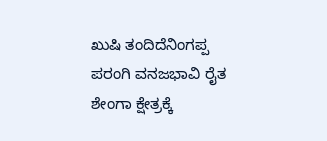ಖುಷಿ ತಂದಿದೆನಿಂಗಪ್ಪ ಪರಂಗಿ ವನಜಭಾವಿ ರೈತ
ಶೇಂಗಾ ಕ್ಷೇತ್ರಕ್ಕೆ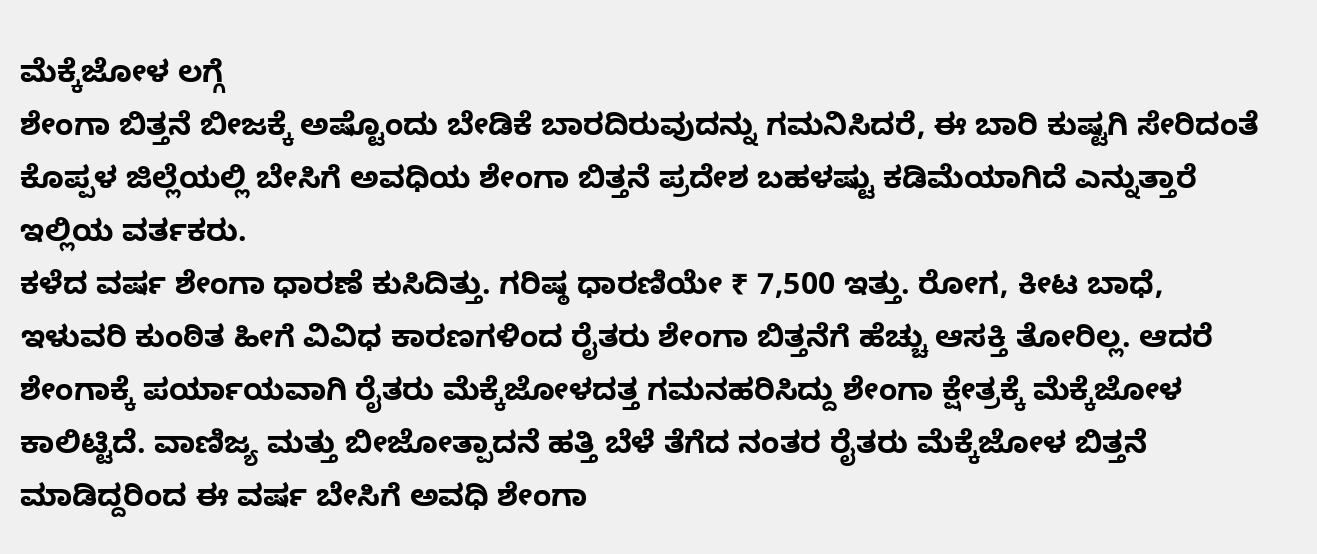ಮೆಕ್ಕೆಜೋಳ ಲಗ್ಗೆ
ಶೇಂಗಾ ಬಿತ್ತನೆ ಬೀಜಕ್ಕೆ ಅಷ್ಟೊಂದು ಬೇಡಿಕೆ ಬಾರದಿರುವುದನ್ನು ಗಮನಿಸಿದರೆ, ಈ ಬಾರಿ ಕುಷ್ಟಗಿ ಸೇರಿದಂತೆ ಕೊಪ್ಪಳ ಜಿಲ್ಲೆಯಲ್ಲಿ ಬೇಸಿಗೆ ಅವಧಿಯ ಶೇಂಗಾ ಬಿತ್ತನೆ ಪ್ರದೇಶ ಬಹಳಷ್ಟು ಕಡಿಮೆಯಾಗಿದೆ ಎನ್ನುತ್ತಾರೆ ಇಲ್ಲಿಯ ವರ್ತಕರು.
ಕಳೆದ ವರ್ಷ ಶೇಂಗಾ ಧಾರಣೆ ಕುಸಿದಿತ್ತು. ಗರಿಷ್ಠ ಧಾರಣಿಯೇ ₹ 7,500 ಇತ್ತು. ರೋಗ, ಕೀಟ ಬಾಧೆ, ಇಳುವರಿ ಕುಂಠಿತ ಹೀಗೆ ವಿವಿಧ ಕಾರಣಗಳಿಂದ ರೈತರು ಶೇಂಗಾ ಬಿತ್ತನೆಗೆ ಹೆಚ್ಚು ಆಸಕ್ತಿ ತೋರಿಲ್ಲ. ಆದರೆ ಶೇಂಗಾಕ್ಕೆ ಪರ್ಯಾಯವಾಗಿ ರೈತರು ಮೆಕ್ಕೆಜೋಳದತ್ತ ಗಮನಹರಿಸಿದ್ದು ಶೇಂಗಾ ಕ್ಷೇತ್ರಕ್ಕೆ ಮೆಕ್ಕೆಜೋಳ ಕಾಲಿಟ್ಟಿದೆ. ವಾಣಿಜ್ಯ ಮತ್ತು ಬೀಜೋತ್ಪಾದನೆ ಹತ್ತಿ ಬೆಳೆ ತೆಗೆದ ನಂತರ ರೈತರು ಮೆಕ್ಕೆಜೋಳ ಬಿತ್ತನೆ ಮಾಡಿದ್ದರಿಂದ ಈ ವರ್ಷ ಬೇಸಿಗೆ ಅವಧಿ ಶೇಂಗಾ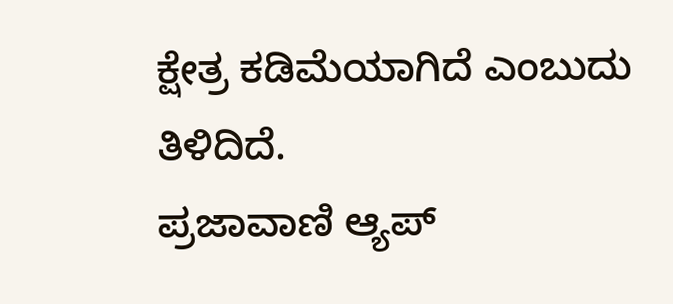ಕ್ಷೇತ್ರ ಕಡಿಮೆಯಾಗಿದೆ ಎಂಬುದು ತಿಳಿದಿದೆ.
ಪ್ರಜಾವಾಣಿ ಆ್ಯಪ್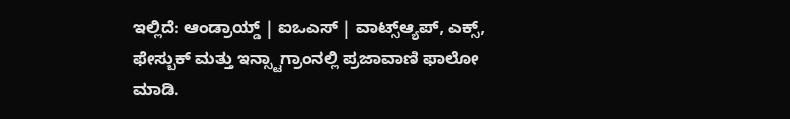ಇಲ್ಲಿದೆ: ಆಂಡ್ರಾಯ್ಡ್ | ಐಒಎಸ್ | ವಾಟ್ಸ್ಆ್ಯಪ್, ಎಕ್ಸ್, ಫೇಸ್ಬುಕ್ ಮತ್ತು ಇನ್ಸ್ಟಾಗ್ರಾಂನಲ್ಲಿ ಪ್ರಜಾವಾಣಿ ಫಾಲೋ ಮಾಡಿ.